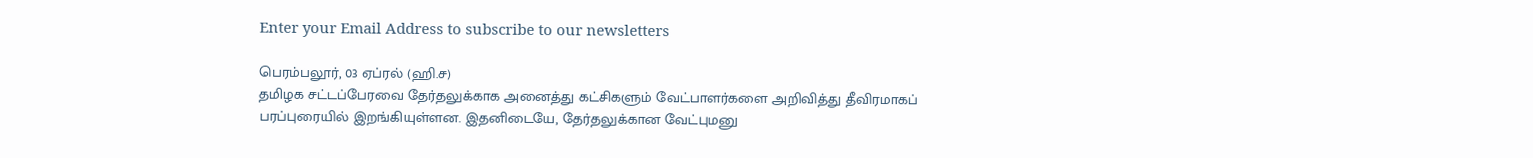Enter your Email Address to subscribe to our newsletters

பெரம்பலூர், 03 ஏப்ரல் (ஹி.ச)
தமிழக சட்டப்பேரவை தேர்தலுக்காக அனைத்து கட்சிகளும் வேட்பாளர்களை அறிவித்து தீவிரமாகப் பரப்புரையில் இறங்கியுள்ளன. இதனிடையே, தேர்தலுக்கான வேட்புமனு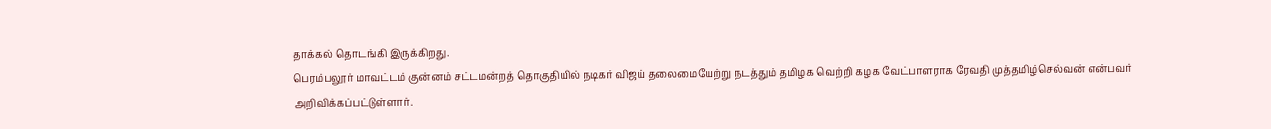தாக்கல் தொடங்கி இருக்கிறது.
பெரம்பலூர் மாவட்டம் குன்னம் சட்டமன்றத் தொகுதியில் நடிகர் விஜய் தலைமையேற்று நடத்தும் தமிழக வெற்றி கழக வேட்பாளராக ரேவதி முத்தமிழ்செல்வன் என்பவர் அறிவிக்கப்பட்டுள்ளார்.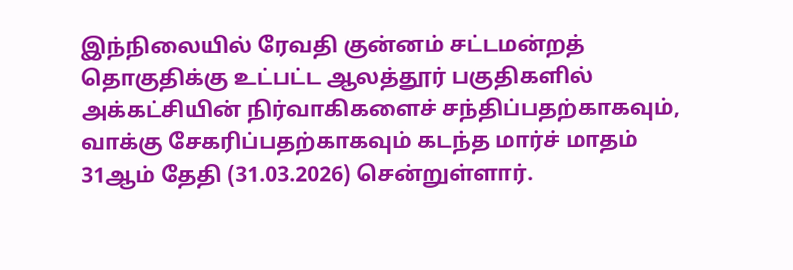இந்நிலையில் ரேவதி குன்னம் சட்டமன்றத் தொகுதிக்கு உட்பட்ட ஆலத்தூர் பகுதிகளில் அக்கட்சியின் நிர்வாகிகளைச் சந்திப்பதற்காகவும், வாக்கு சேகரிப்பதற்காகவும் கடந்த மார்ச் மாதம் 31ஆம் தேதி (31.03.2026) சென்றுள்ளார்.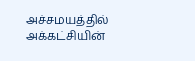அச்சமயத்தில் அக்கட்சியின்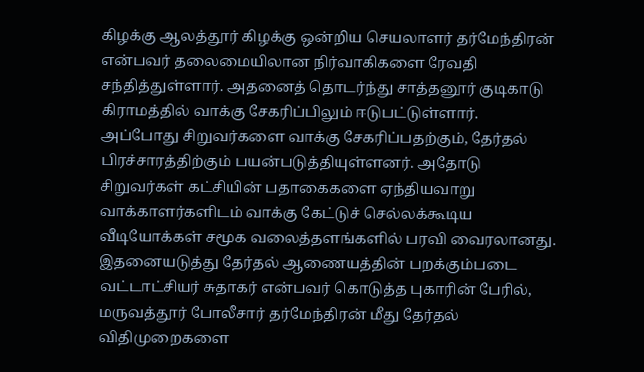கிழக்கு ஆலத்தூர் கிழக்கு ஒன்றிய செயலாளர் தர்மேந்திரன் என்பவர் தலைமையிலான நிர்வாகிகளை ரேவதி சந்தித்துள்ளார். அதனைத் தொடர்ந்து சாத்தனூர் குடிகாடு கிராமத்தில் வாக்கு சேகரிப்பிலும் ஈடுபட்டுள்ளார்.
அப்போது சிறுவர்களை வாக்கு சேகரிப்பதற்கும், தேர்தல் பிரச்சாரத்திற்கும் பயன்படுத்தியுள்ளனர். அதோடு சிறுவர்கள் கட்சியின் பதாகைகளை ஏந்தியவாறு வாக்காளர்களிடம் வாக்கு கேட்டுச் செல்லக்கூடிய வீடியோக்கள் சமூக வலைத்தளங்களில் பரவி வைரலானது.
இதனையடுத்து தேர்தல் ஆணையத்தின் பறக்கும்படை வட்டாட்சியர் சுதாகர் என்பவர் கொடுத்த புகாரின் பேரில், மருவத்தூர் போலீசார் தர்மேந்திரன் மீது தேர்தல் விதிமுறைகளை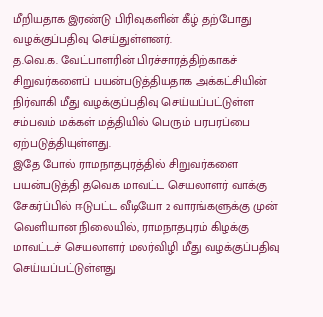மீறியதாக இரண்டு பிரிவுகளின் கீழ் தற்போது வழக்குப்பதிவு செய்துள்ளனர்.
த.வெ.க. வேட்பாளரின் பிரச்சாரத்திற்காகச் சிறுவர்களைப் பயன்படுத்தியதாக அக்கட்சியின் நிர்வாகி மீது வழக்குப்பதிவு செய்யப்பட்டுள்ள சம்பவம் மக்கள் மத்தியில் பெரும் பரபரப்பை ஏற்படுத்தியுள்ளது.
இதே போல் ராமநாதபுரத்தில் சிறுவர்களை பயன்படுத்தி தவெக மாவட்ட செயலாளர் வாக்கு சேகர்ப்பில் ஈடுபட்ட வீடியோ 2 வாரங்களுக்கு முன் வெளியான நிலையில், ராமநாதபுரம் கிழக்கு மாவட்டச் செயலாளர் மலர்விழி மீது வழக்குப்பதிவு செய்யப்பட்டுள்ளது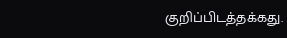குறிப்பிடத்தக்கது.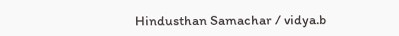Hindusthan Samachar / vidya.b